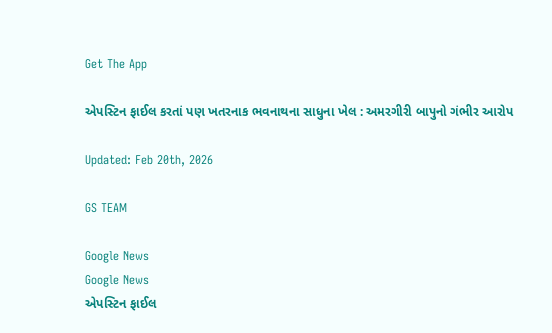Get The App

એપસ્ટિન ફાઈલ કરતાં પણ ખતરનાક ભવનાથના સાધુના ખેલ : અમરગીરી બાપુનો ગંભીર આરોપ

Updated: Feb 20th, 2026

GS TEAM

Google News
Google News
એપસ્ટિન ફાઈલ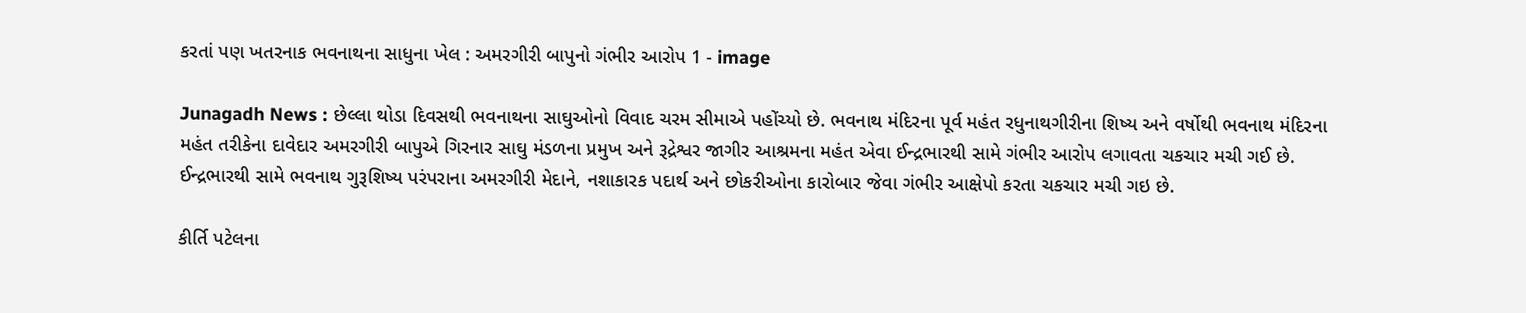કરતાં પણ ખતરનાક ભવનાથના સાધુના ખેલ : અમરગીરી બાપુનો ગંભીર આરોપ 1 - image

Junagadh News : છેલ્લા થોડા દિવસથી ભવનાથના સાઘુઓનો વિવાદ ચરમ સીમાએ પહોંચ્યો છે. ભવનાથ મંદિરના પૂર્વ મહંત રધુનાથગીરીના શિષ્ય અને વર્ષોથી ભવનાથ મંદિરના મહંત તરીકેના દાવેદાર અમરગીરી બાપુએ ગિરનાર સાઘુ મંડળના પ્રમુખ અને રૂદ્રેશ્વર જાગીર આશ્રમના મહંત એવા ઈન્દ્રભારથી સામે ગંભીર આરોપ લગાવતા ચકચાર મચી ગઈ છે. ઈન્દ્રભારથી સામે ભવનાથ ગુરૂશિષ્ય પરંપરાના અમરગીરી મેદાને, નશાકારક પદાર્થ અને છોકરીઓના કારોબાર જેવા ગંભીર આક્ષેપો કરતા ચકચાર મચી ગઇ છે.

કીર્તિ પટેલના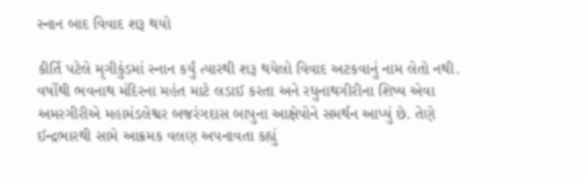સ્નાન બાદ વિવાદ શરૂ થયો

કીર્તિ પટેલે મૃગીકુંડમાં સ્નાન કર્યું ત્યારથી શરૂ થયેલો વિવાદ અટકવાનું નામ લેતો નથી. વર્ષોથી ભવનાથ મંદિરના મહંત માટે લડાઈ કરતા અને રધુનાથગીરીના શિષ્ય એવા અમરગીરીએ મહામંડલેશ્વર બજરંગદાસ બાપુના આક્ષેપોને સમર્થન આપ્યું છે. તેણે ઈન્દ્રભારથી સામે આક્રમક વલણ અપનાવતા કહ્યું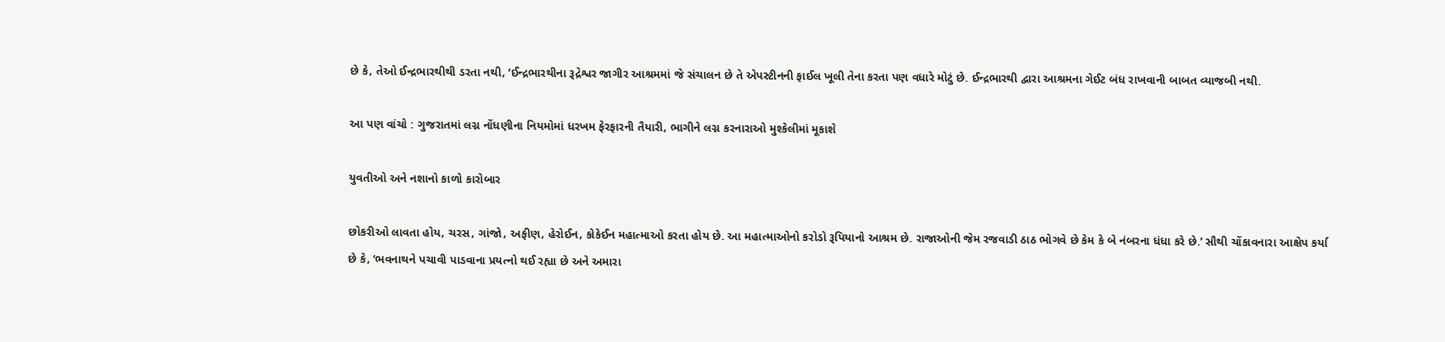છે કે, તેઓ ઈન્દ્રભારથીથી ડરતા નથી, ‘ઈન્દ્રભારથીના રૂદ્રેશ્વર જાગીર આશ્રમમાં જે સંચાલન છે તે એપસ્ટીનની ફાઈલ ખૂલી તેના કરતા પણ વધારે મોટું છે. ઈન્દ્રભારથી દ્વારા આશ્રમના ગેઈટ બંધ રાખવાની બાબત વ્યાજબી નથી.

આ પણ વાંચો : ગુજરાતમાં લગ્ન નોંધણીના નિયમોમાં ધરખમ ફેરફારની તૈયારી, ભાગીને લગ્ન કરનારાઓ મુશ્કેલીમાં મૂકાશે

યુવતીઓ અને નશાનો કાળો કારોબાર

છોકરીઓ લાવતા હોય, ચરસ, ગાંજો, અફીણ, હેરોઈન, કોકેઈન મહાત્માઓ કરતા હોય છે. આ મહાત્માઓનો કરોડો રૂપિયાનો આશ્રમ છે. રાજાઓની જેમ રજવાડી ઠાઠ ભોગવે છે કેમ કે બે નંબરના ધંધા કરે છે.’ સૌથી ચોંકાવનારા આક્ષેપ કર્યા છે કે, ‘ભવનાથને પચાવી પાડવાના પ્રયત્નો થઈ રહ્યા છે અને અમારા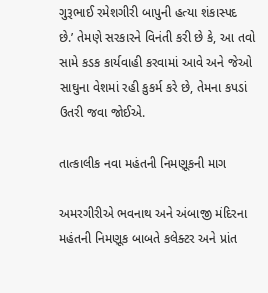ગુરૂભાઈ રમેશગીરી બાપુની હત્યા શંકાસ્પદ છે.’ તેમણે સરકારને વિનંતી કરી છે કે, આ તવો સામે કડક કાર્યવાહી કરવામાં આવે અને જેઓ સાઘુના વેશમાં રહી કુકર્મ કરે છે, તેમના કપડાં ઉતરી જવા જોઈએ.

તાત્કાલીક નવા મહંતની નિમણૂકની માગ

અમરગીરીએ ભવનાથ અને અંબાજી મંદિરના મહંતની નિમણૂક બાબતે કલેક્ટર અને પ્રાંત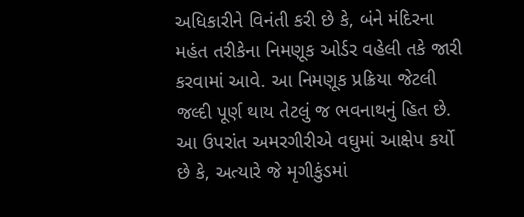અધિકારીને વિનંતી કરી છે કે, બંને મંદિરના મહંત તરીકેના નિમણૂક ઓર્ડર વહેલી તકે જારી કરવામાં આવે. આ નિમણૂક પ્રક્રિયા જેટલી જલ્દી પૂર્ણ થાય તેટલું જ ભવનાથનું હિત છે. આ ઉપરાંત અમરગીરીએ વઘુમાં આક્ષેપ કર્યો છે કે, અત્યારે જે મૃગીકુંડમાં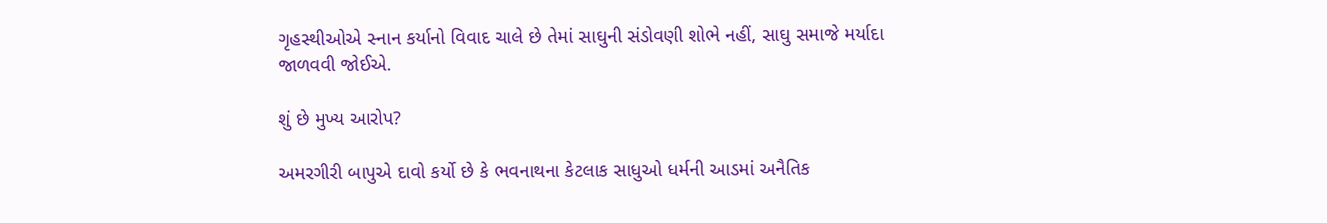ગૃહસ્થીઓએ સ્નાન કર્યાનો વિવાદ ચાલે છે તેમાં સાઘુની સંડોવણી શોભે નહીં, સાઘુ સમાજે મર્યાદા જાળવવી જોઈએ.

શું છે મુખ્ય આરોપ?

અમરગીરી બાપુએ દાવો કર્યો છે કે ભવનાથના કેટલાક સાધુઓ ધર્મની આડમાં અનૈતિક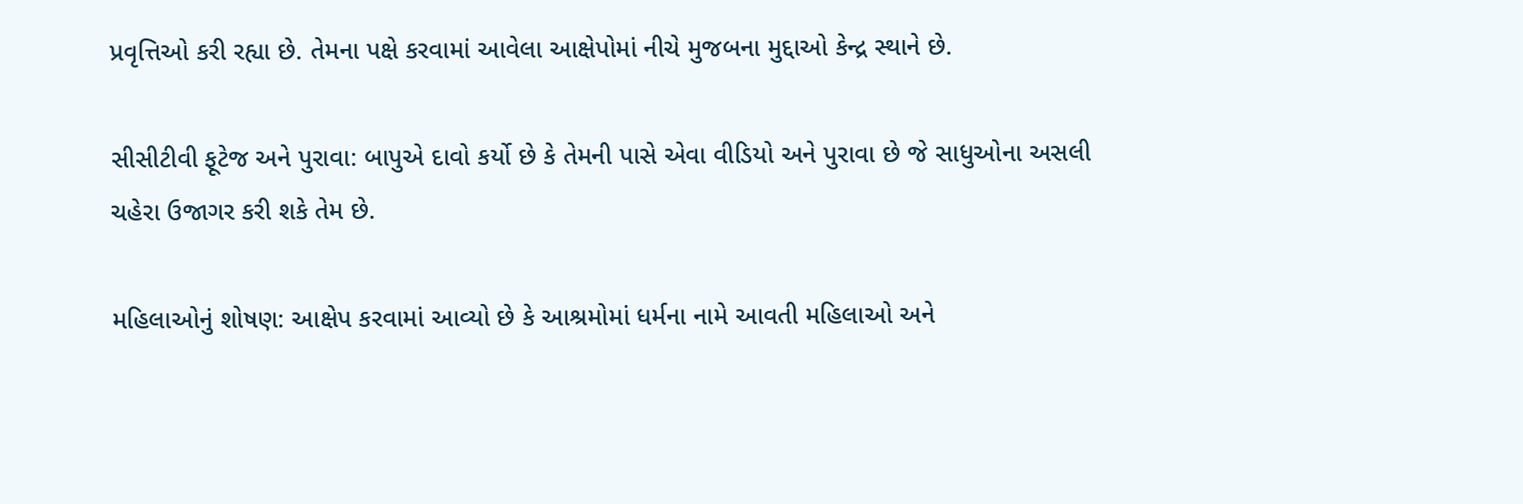પ્રવૃત્તિઓ કરી રહ્યા છે. તેમના પક્ષે કરવામાં આવેલા આક્ષેપોમાં નીચે મુજબના મુદ્દાઓ કેન્દ્ર સ્થાને છે.

સીસીટીવી ફૂટેજ અને પુરાવા: બાપુએ દાવો કર્યો છે કે તેમની પાસે એવા વીડિયો અને પુરાવા છે જે સાધુઓના અસલી ચહેરા ઉજાગર કરી શકે તેમ છે.

મહિલાઓનું શોષણ: આક્ષેપ કરવામાં આવ્યો છે કે આશ્રમોમાં ધર્મના નામે આવતી મહિલાઓ અને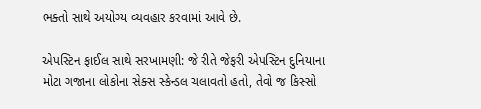ભક્તો સાથે અયોગ્ય વ્યવહાર કરવામાં આવે છે.

એપસ્ટિન ફાઈલ સાથે સરખામણી: જે રીતે જેફરી એપસ્ટિન દુનિયાના મોટા ગજાના લોકોના સેક્સ સ્કેન્ડલ ચલાવતો હતો, તેવો જ કિસ્સો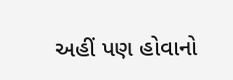અહીં પણ હોવાનો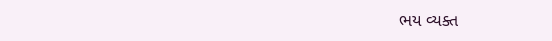ભય વ્યક્ત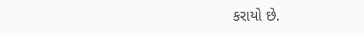કરાયો છે.